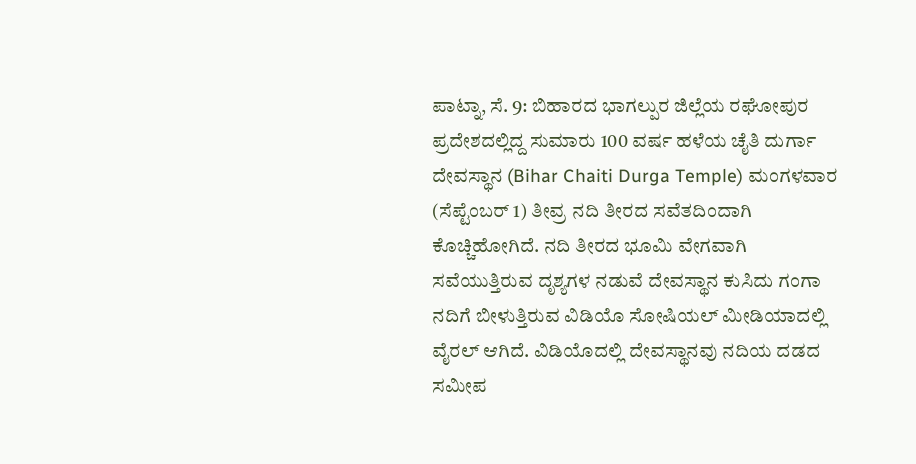ಪಾಟ್ನಾ, ಸೆ. 9: ಬಿಹಾರದ ಭಾಗಲ್ಪುರ ಜಿಲ್ಲೆಯ ರಘೋಪುರ ಪ್ರದೇಶದಲ್ಲಿದ್ದ ಸುಮಾರು 100 ವರ್ಷ ಹಳೆಯ ಚೈತಿ ದುರ್ಗಾ ದೇವಸ್ಥಾನ (Bihar Chaiti Durga Temple) ಮಂಗಳವಾರ (ಸೆಪ್ಟೆಂಬರ್ 1) ತೀವ್ರ ನದಿ ತೀರದ ಸವೆತದಿಂದಾಗಿ ಕೊಚ್ಚಿಹೋಗಿದೆ. ನದಿ ತೀರದ ಭೂಮಿ ವೇಗವಾಗಿ ಸವೆಯುತ್ತಿರುವ ದೃಶ್ಯಗಳ ನಡುವೆ ದೇವಸ್ಥಾನ ಕುಸಿದು ಗಂಗಾ ನದಿಗೆ ಬೀಳುತ್ತಿರುವ ವಿಡಿಯೊ ಸೋಷಿಯಲ್ ಮೀಡಿಯಾದಲ್ಲಿ ವೈರಲ್ ಆಗಿದೆ. ವಿಡಿಯೊದಲ್ಲಿ ದೇವಸ್ಥಾನವು ನದಿಯ ದಡದ ಸಮೀಪ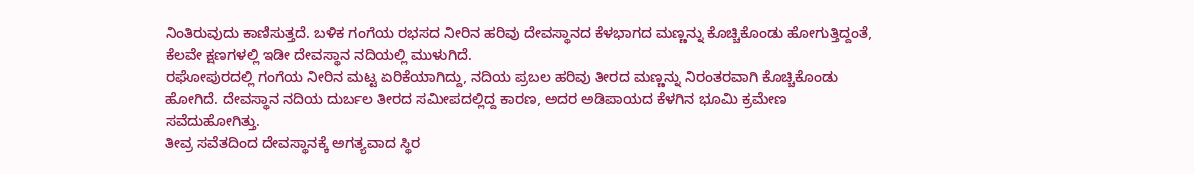ನಿಂತಿರುವುದು ಕಾಣಿಸುತ್ತದೆ. ಬಳಿಕ ಗಂಗೆಯ ರಭಸದ ನೀರಿನ ಹರಿವು ದೇವಸ್ಥಾನದ ಕೆಳಭಾಗದ ಮಣ್ಣನ್ನು ಕೊಚ್ಚಿಕೊಂಡು ಹೋಗುತ್ತಿದ್ದಂತೆ, ಕೆಲವೇ ಕ್ಷಣಗಳಲ್ಲಿ ಇಡೀ ದೇವಸ್ಥಾನ ನದಿಯಲ್ಲಿ ಮುಳುಗಿದೆ.
ರಘೋಪುರದಲ್ಲಿ ಗಂಗೆಯ ನೀರಿನ ಮಟ್ಟ ಏರಿಕೆಯಾಗಿದ್ದು, ನದಿಯ ಪ್ರಬಲ ಹರಿವು ತೀರದ ಮಣ್ಣನ್ನು ನಿರಂತರವಾಗಿ ಕೊಚ್ಚಿಕೊಂಡು ಹೋಗಿದೆ. ದೇವಸ್ಥಾನ ನದಿಯ ದುರ್ಬಲ ತೀರದ ಸಮೀಪದಲ್ಲಿದ್ದ ಕಾರಣ, ಅದರ ಅಡಿಪಾಯದ ಕೆಳಗಿನ ಭೂಮಿ ಕ್ರಮೇಣ ಸವೆದುಹೋಗಿತ್ತು.
ತೀವ್ರ ಸವೆತದಿಂದ ದೇವಸ್ಥಾನಕ್ಕೆ ಅಗತ್ಯವಾದ ಸ್ಥಿರ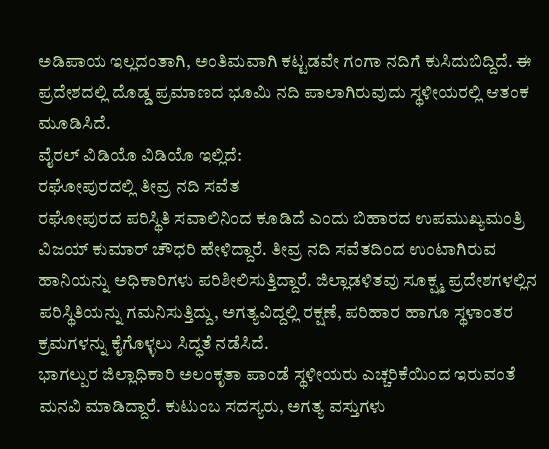ಅಡಿಪಾಯ ಇಲ್ಲದಂತಾಗಿ, ಅಂತಿಮವಾಗಿ ಕಟ್ಟಡವೇ ಗಂಗಾ ನದಿಗೆ ಕುಸಿದುಬಿದ್ದಿದೆ. ಈ ಪ್ರದೇಶದಲ್ಲಿ ದೊಡ್ಡ ಪ್ರಮಾಣದ ಭೂಮಿ ನದಿ ಪಾಲಾಗಿರುವುದು ಸ್ಥಳೀಯರಲ್ಲಿ ಆತಂಕ ಮೂಡಿಸಿದೆ.
ವೈರಲ್ ವಿಡಿಯೊ ವಿಡಿಯೊ ಇಲ್ಲಿದೆ:
ರಘೋಪುರದಲ್ಲಿ ತೀವ್ರ ನದಿ ಸವೆತ
ರಘೋಪುರದ ಪರಿಸ್ಥಿತಿ ಸವಾಲಿನಿಂದ ಕೂಡಿದೆ ಎಂದು ಬಿಹಾರದ ಉಪಮುಖ್ಯಮಂತ್ರಿ ವಿಜಯ್ ಕುಮಾರ್ ಚೌಧರಿ ಹೇಳಿದ್ದಾರೆ. ತೀವ್ರ ನದಿ ಸವೆತದಿಂದ ಉಂಟಾಗಿರುವ ಹಾನಿಯನ್ನು ಅಧಿಕಾರಿಗಳು ಪರಿಶೀಲಿಸುತ್ತಿದ್ದಾರೆ. ಜಿಲ್ಲಾಡಳಿತವು ಸೂಕ್ಷ್ಮ ಪ್ರದೇಶಗಳಲ್ಲಿನ ಪರಿಸ್ಥಿತಿಯನ್ನು ಗಮನಿಸುತ್ತಿದ್ದು, ಅಗತ್ಯವಿದ್ದಲ್ಲಿ ರಕ್ಷಣೆ, ಪರಿಹಾರ ಹಾಗೂ ಸ್ಥಳಾಂತರ ಕ್ರಮಗಳನ್ನು ಕೈಗೊಳ್ಳಲು ಸಿದ್ಧತೆ ನಡೆಸಿದೆ.
ಭಾಗಲ್ಪುರ ಜಿಲ್ಲಾಧಿಕಾರಿ ಅಲಂಕೃತಾ ಪಾಂಡೆ ಸ್ಥಳೀಯರು ಎಚ್ಚರಿಕೆಯಿಂದ ಇರುವಂತೆ ಮನವಿ ಮಾಡಿದ್ದಾರೆ. ಕುಟುಂಬ ಸದಸ್ಯರು, ಅಗತ್ಯ ವಸ್ತುಗಳು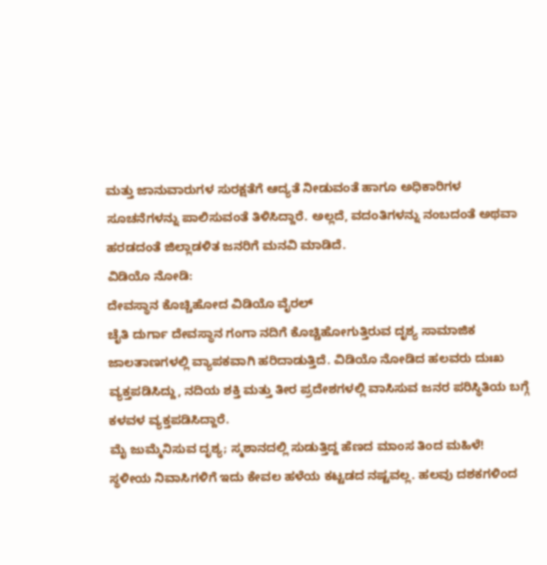ಮತ್ತು ಜಾನುವಾರುಗಳ ಸುರಕ್ಷತೆಗೆ ಆದ್ಯತೆ ನೀಡುವಂತೆ ಹಾಗೂ ಅಧಿಕಾರಿಗಳ ಸೂಚನೆಗಳನ್ನು ಪಾಲಿಸುವಂತೆ ತಿಳಿಸಿದ್ದಾರೆ. ಅಲ್ಲದೆ, ವದಂತಿಗಳನ್ನು ನಂಬದಂತೆ ಅಥವಾ ಹರಡದಂತೆ ಜಿಲ್ಲಾಡಳಿತ ಜನರಿಗೆ ಮನವಿ ಮಾಡಿದೆ.
ವಿಡಿಯೊ ನೋಡಿ:
ದೇವಸ್ಥಾನ ಕೊಚ್ಚಿಹೋದ ವಿಡಿಯೊ ವೈರಲ್
ಚೈತಿ ದುರ್ಗಾ ದೇವಸ್ಥಾನ ಗಂಗಾ ನದಿಗೆ ಕೊಚ್ಚಿಹೋಗುತ್ತಿರುವ ದೃಶ್ಯ ಸಾಮಾಜಿಕ ಜಾಲತಾಣಗಳಲ್ಲಿ ವ್ಯಾಪಕವಾಗಿ ಹರಿದಾಡುತ್ತಿದೆ. ವಿಡಿಯೊ ನೋಡಿದ ಹಲವರು ದುಃಖ ವ್ಯಕ್ತಪಡಿಸಿದ್ದು, ನದಿಯ ಶಕ್ತಿ ಮತ್ತು ತೀರ ಪ್ರದೇಶಗಳಲ್ಲಿ ವಾಸಿಸುವ ಜನರ ಪರಿಸ್ಥಿತಿಯ ಬಗ್ಗೆ ಕಳವಳ ವ್ಯಕ್ತಪಡಿಸಿದ್ದಾರೆ.
ಮೈ ಜುಮ್ಮೆನಿಸುವ ದೃಶ್ಯ; ಸ್ಮಶಾನದಲ್ಲಿ ಸುಡುತ್ತಿದ್ದ ಹೆಣದ ಮಾಂಸ ತಿಂದ ಮಹಿಳೆ!
ಸ್ಥಳೀಯ ನಿವಾಸಿಗಳಿಗೆ ಇದು ಕೇವಲ ಹಳೆಯ ಕಟ್ಟಡದ ನಷ್ಟವಲ್ಲ. ಹಲವು ದಶಕಗಳಿಂದ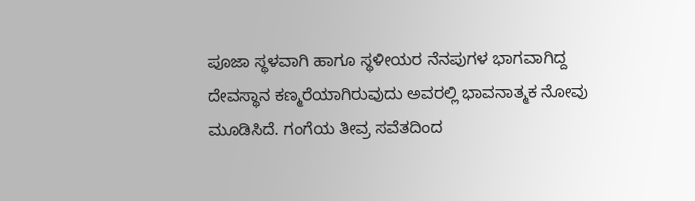ಪೂಜಾ ಸ್ಥಳವಾಗಿ ಹಾಗೂ ಸ್ಥಳೀಯರ ನೆನಪುಗಳ ಭಾಗವಾಗಿದ್ದ ದೇವಸ್ಥಾನ ಕಣ್ಮರೆಯಾಗಿರುವುದು ಅವರಲ್ಲಿ ಭಾವನಾತ್ಮಕ ನೋವು ಮೂಡಿಸಿದೆ. ಗಂಗೆಯ ತೀವ್ರ ಸವೆತದಿಂದ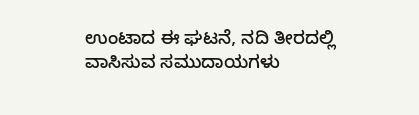ಉಂಟಾದ ಈ ಘಟನೆ, ನದಿ ತೀರದಲ್ಲಿ ವಾಸಿಸುವ ಸಮುದಾಯಗಳು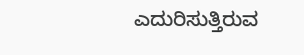ಎದುರಿಸುತ್ತಿರುವ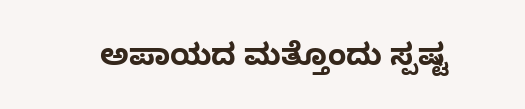ಅಪಾಯದ ಮತ್ತೊಂದು ಸ್ಪಷ್ಟ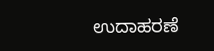ಉದಾಹರಣೆ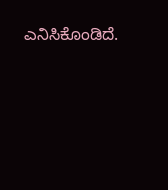ಎನಿಸಿಕೊಂಡಿದೆ.